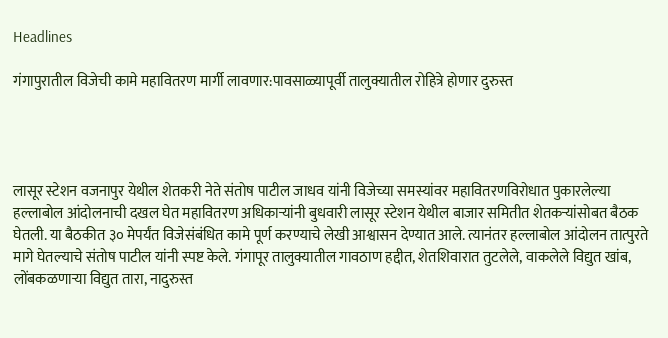Headlines

गंगापुरातील विजेची कामे महावितरण मार्गी लावणार:पावसाळ्यापूर्वी तालुक्यातील रोहित्रे होणार दुरुस्त




लासूर स्टेशन वजनापुर येथील शेतकरी नेते संतोष पाटील जाधव यांनी विजेच्या समस्यांवर महावितरणविरोधात पुकारलेल्या हल्लाबोल आंदोलनाची दखल घेत महावितरण अधिकाऱ्यांनी बुधवारी लासूर स्टेशन येथील बाजार समितीत शेतकऱ्यांसोबत बैठक घेतली. या बैठकीत ३० मेपर्यंत विजेसंबंधित कामे पूर्ण करण्याचे लेखी आश्वासन देण्यात आले. त्यानंतर हल्लाबोल आंदोलन तात्पुरते मागे घेतल्याचे संतोष पाटील यांनी स्पष्ट केले. गंगापूर तालुक्यातील गावठाण हद्दीत, शेतशिवारात तुटलेले, वाकलेले विद्युत खांब, लोंबकळणाऱ्या विद्युत तारा, नादुरुस्त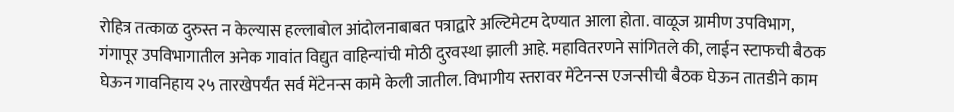रोहित्र तत्काळ दुरुस्त न केल्यास हल्लाबोल आंदोलनाबाबत पत्राद्वारे अल्टिमेटम देण्यात आला होता. वाळूज ग्रामीण उपविभाग, गंगापूर उपविभागातील अनेक गावांत विद्युत वाहिन्यांची मोठी दुरवस्था झाली आहे. महावितरणने सांगितले की, लाईन स्टाफची बैठक घेऊन गावनिहाय २५ तारखेपर्यंत सर्व मेंटेनन्स कामे केली जातील. विभागीय स्तरावर मेंटेनन्स एजन्सीची बैठक घेऊन तातडीने काम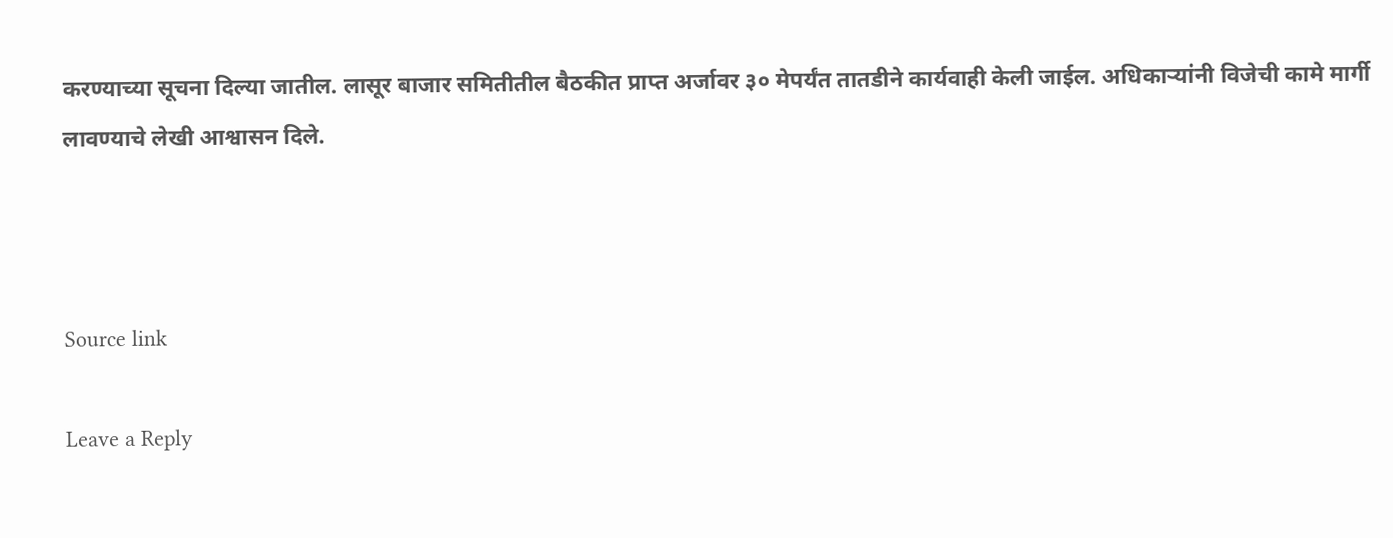करण्याच्या सूचना दिल्या जातील. लासूर बाजार समितीतील बैठकीत प्राप्त अर्जावर ३० मेपर्यंत तातडीने कार्यवाही केली जाईल. अधिकाऱ्यांनी विजेची कामे मार्गी लावण्याचे लेखी आश्वासन दिले.



Source link

Leave a Reply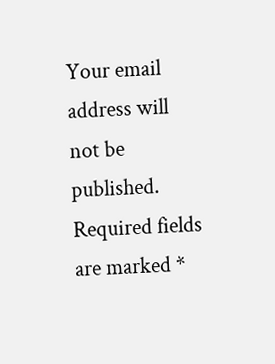Your email address will not be published. Required fields are marked *